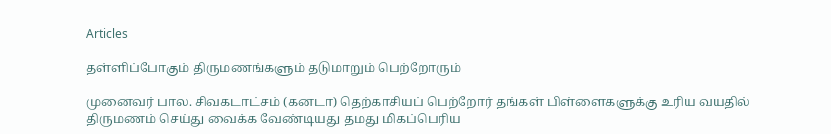Articles

தள்ளிப்போகும் திருமணங்களும் தடுமாறும் பெற்றோரும்

முனைவர் பால. சிவகடாட்சம் (கனடா) தெற்காசியப் பெற்றோர் தங்கள் பிள்ளைகளுக்கு உரிய வயதில் திருமணம் செய்து வைக்க வேண்டியது தமது மிகப்பெரிய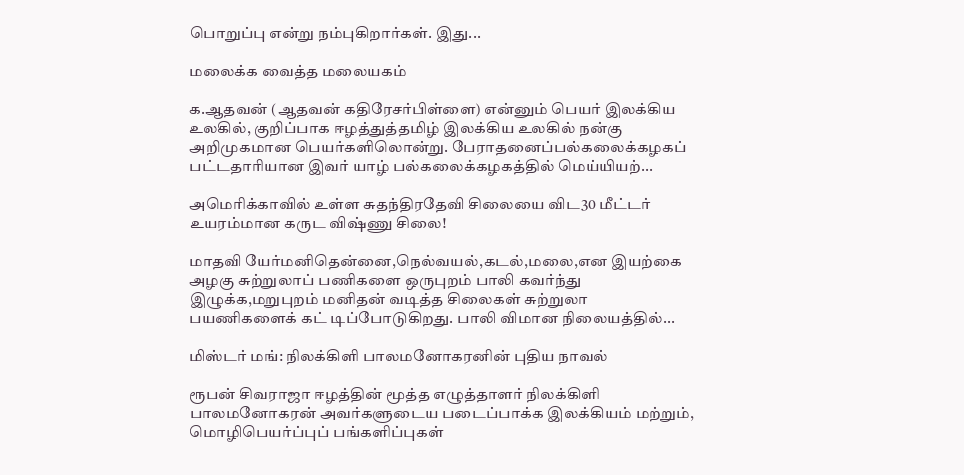பொறுப்பு என்று நம்புகிறார்கள். இது...

மலைக்க வைத்த மலையகம்

க.ஆதவன் (ஆதவன் கதிரேசர்பிள்ளை) என்னும் பெயர் இலக்கிய உலகில், குறிப்பாக ஈழத்துத்தமிழ் இலக்கிய உலகில் நன்கு அறிமுகமான பெயர்களிலொன்று. பேராதனைப்பல்கலைக்கழகப் பட்டதாரியான இவர் யாழ் பல்கலைக்கழகத்தில் மெய்யியற்...

அமெரிக்காவில் உள்ள சுதந்திரதேவி சிலையை விட30 மீட்டர் உயரம்மான கருட விஷ்ணு சிலை!

மாதவி யேர்மனிதென்னை,நெல்வயல்,கடல்,மலை,என இயற்கை அழகு சுற்றுலாப் பணிகளை ஒருபுறம் பாலி கவர்ந்து இழுக்க,மறுபுறம் மனிதன் வடித்த சிலைகள் சுற்றுலா பயணிகளைக் கட் டிப்போடுகிறது. பாலி விமான நிலையத்தில்...

மிஸ்டர் மங்: நிலக்கிளி பாலமனோகரனின் புதிய நாவல்

ரூபன் சிவராஜா ஈழத்தின் மூத்த எழுத்தாளர் நிலக்கிளி பாலமனோகரன் அவர்களுடைய படைப்பாக்க இலக்கியம் மற்றும், மொழிபெயர்ப்புப் பங்களிப்புகள்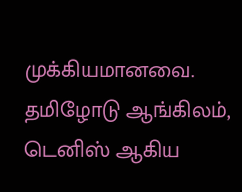முக்கியமானவை. தமிழோடு ஆங்கிலம், டெனிஸ் ஆகிய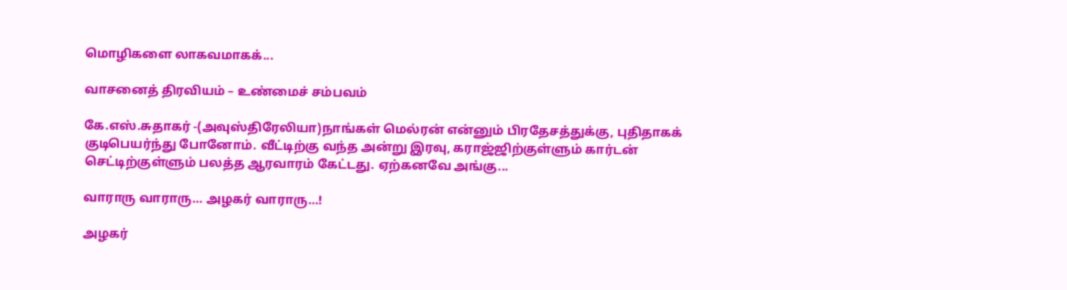மொழிகளை லாகவமாகக்...

வாசனைத் திரவியம் – உண்மைச் சம்பவம்

கே.எஸ்.சுதாகர் -(அவுஸ்திரேலியா)நாங்கள் மெல்ரன் என்னும் பிரதேசத்துக்கு, புதிதாகக் குடிபெயர்ந்து போனோம். வீட்டிற்கு வந்த அன்று இரவு, கராஜ்ஜிற்குள்ளும் கார்டன் செட்டிற்குள்ளும் பலத்த ஆரவாரம் கேட்டது. ஏற்கனவே அங்கு...

வாராரு வாராரு… அழகர் வாராரு…!

அழகர்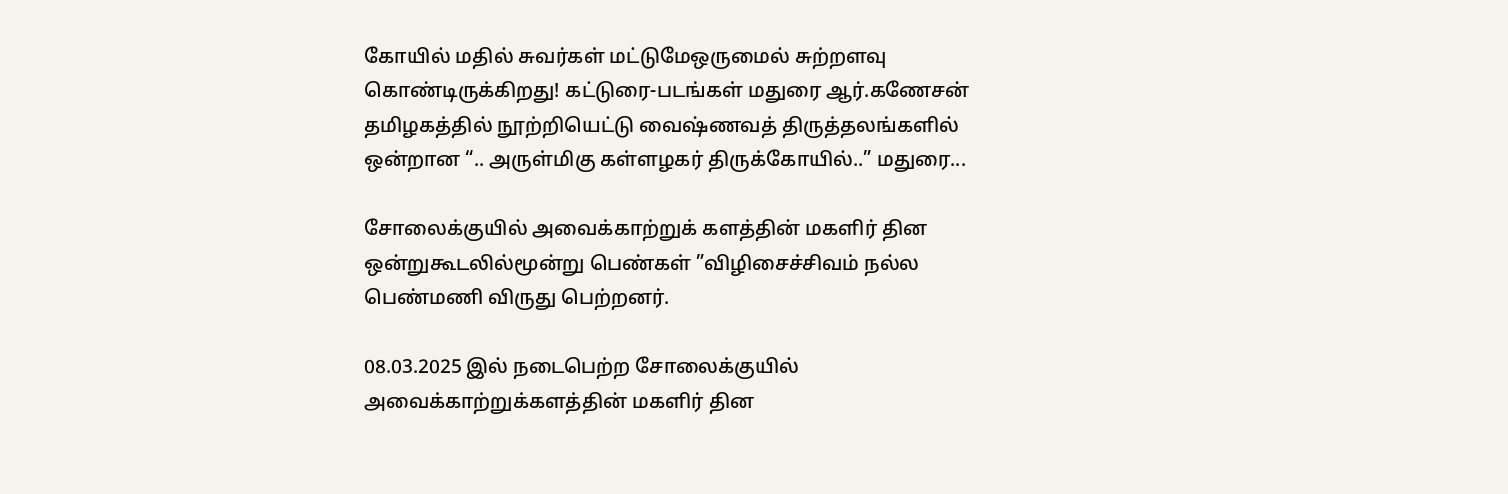கோயில் மதில் சுவர்கள் மட்டுமேஒருமைல் சுற்றளவு கொண்டிருக்கிறது! கட்டுரை-படங்கள் மதுரை ஆர்.கணேசன் தமிழகத்தில் நூற்றியெட்டு வைஷ்ணவத் திருத்தலங்களில் ஒன்றான “.. அருள்மிகு கள்ளழகர் திருக்கோயில்..” மதுரை...

சோலைக்குயில் அவைக்காற்றுக் களத்தின் மகளிர் தின ஒன்றுகூடலில்மூன்று பெண்கள் ”விழிசைச்சிவம் நல்ல பெண்மணி விருது பெற்றனர்.

08.03.2025 இல் நடைபெற்ற சோலைக்குயில் அவைக்காற்றுக்களத்தின் மகளிர் தின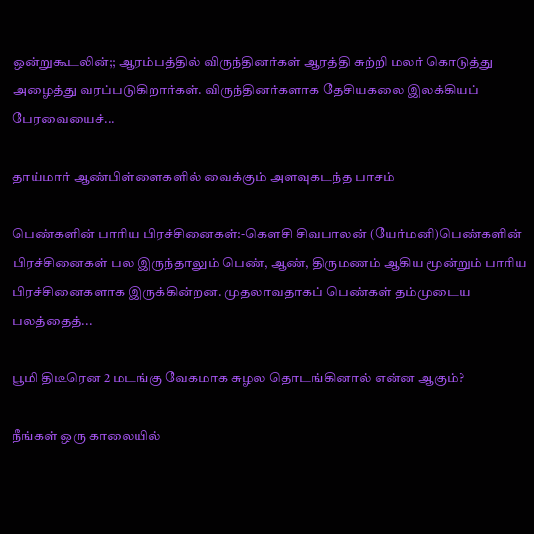ஒன்றுகூடலின்;; ஆரம்பத்தில் விருந்தினர்கள் ஆரத்தி சுற்றி மலர் கொடுத்து அழைத்து வரப்படுகிறார்கள். விருந்தினர்களாக தேசியகலை இலக்கியப் பேரவையைச்...

தாய்மார் ஆண்பிள்ளைகளில் வைக்கும் அளவுகடந்த பாசம்

பெண்களின் பாரிய பிரச்சினைகள்:-கௌசி சிவபாலன் (யேர்மனி)பெண்களின் பிரச்சினைகள் பல இருந்தாலும் பெண், ஆண், திருமணம் ஆகிய மூன்றும் பாரிய பிரச்சினைகளாக இருக்கின்றன. முதலாவதாகப் பெண்கள் தம்முடைய பலத்தைத்...

பூமி திடீரென 2 மடங்கு வேகமாக சுழல தொடங்கினால் என்ன ஆகும்?

நீங்கள் ஒரு காலையில்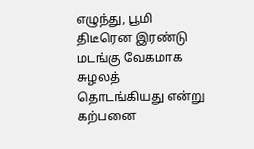எழுந்து, பூமி திடீரென இரண்டு மடங்கு வேகமாக சுழலத் தொடங்கியது என்று கற்பனை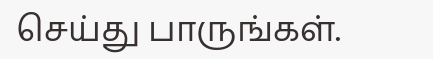செய்து பாருங்கள்.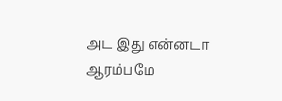அட இது என்னடா ஆரம்பமே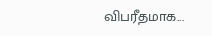விபரீதமாக...